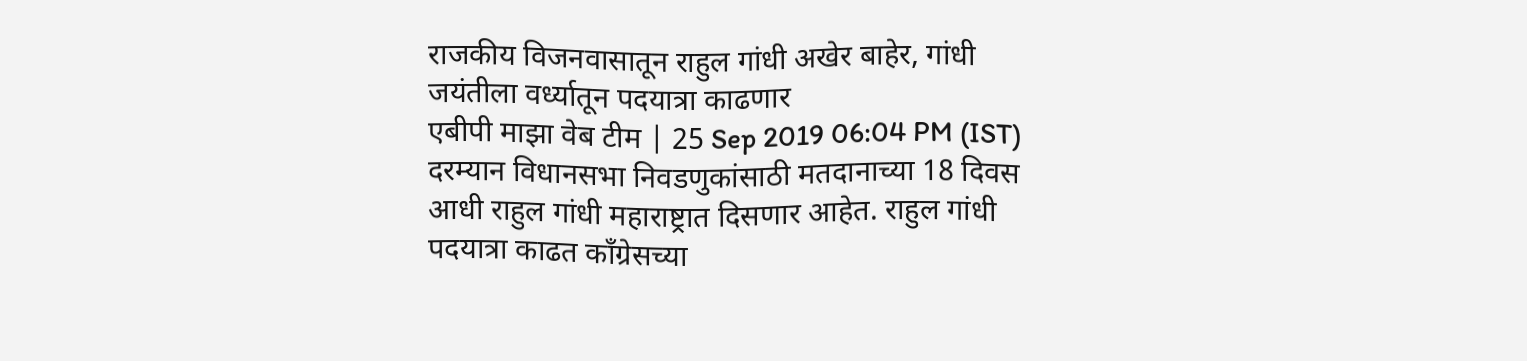राजकीय विजनवासातून राहुल गांधी अखेर बाहेर, गांधी जयंतीला वर्ध्यातून पदयात्रा काढणार
एबीपी माझा वेब टीम | 25 Sep 2019 06:04 PM (IST)
दरम्यान विधानसभा निवडणुकांसाठी मतदानाच्या 18 दिवस आधी राहुल गांधी महाराष्ट्रात दिसणार आहेत. राहुल गांधी पदयात्रा काढत काँग्रेसच्या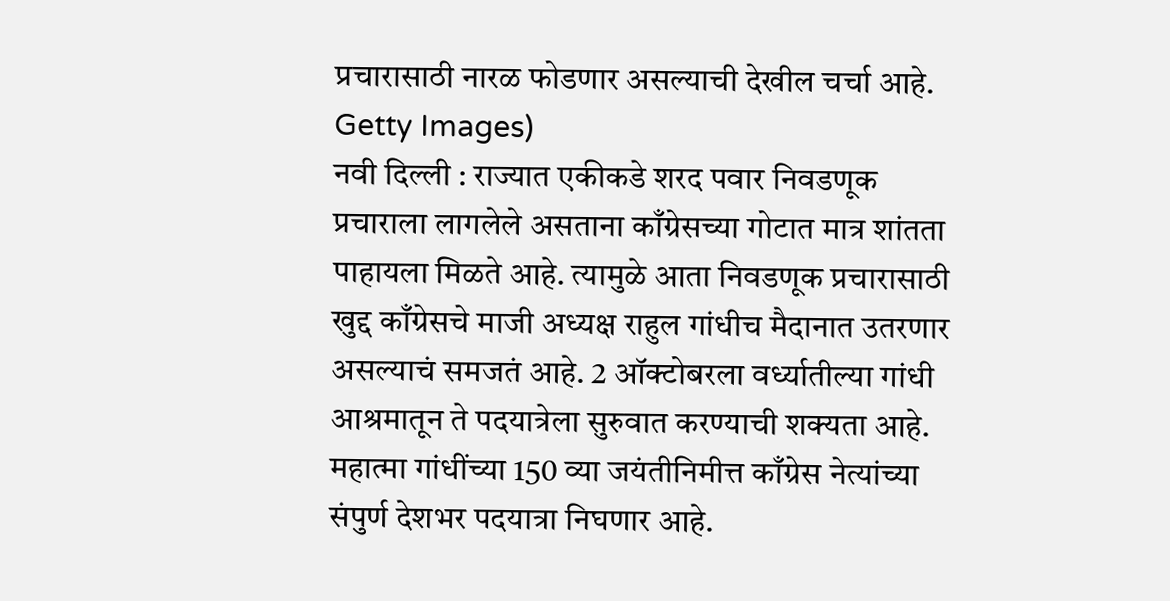प्रचारासाठी नारळ फोडणार असल्याची देखील चर्चा आहे.
Getty Images)
नवी दिल्ली : राज्यात एकीकडे शरद पवार निवडणूक प्रचाराला लागलेले असताना काँग्रेसच्या गोटात मात्र शांतता पाहायला मिळते आहे. त्यामुळे आता निवडणूक प्रचारासाठी खुद्द काँग्रेसचे माजी अध्यक्ष राहुल गांधीच मैदानात उतरणार असल्याचं समजतं आहे. 2 ऑक्टोबरला वर्ध्यातील्या गांधी आश्रमातून ते पदयात्रेला सुरुवात करण्याची शक्यता आहे. महात्मा गांधींच्या 150 व्या जयंतीनिमीत्त काँग्रेस नेत्यांच्या संपुर्ण देशभर पदयात्रा निघणार आहे.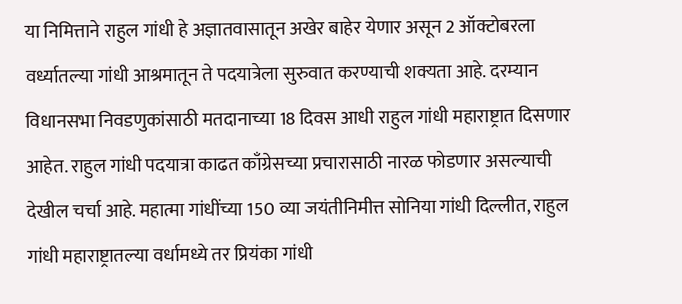या निमित्ताने राहुल गांधी हे अज्ञातवासातून अखेर बाहेर येणार असून 2 ऑक्टोबरला वर्ध्यातल्या गांधी आश्रमातून ते पदयात्रेला सुरुवात करण्याची शक्यता आहे. दरम्यान विधानसभा निवडणुकांसाठी मतदानाच्या 18 दिवस आधी राहुल गांधी महाराष्ट्रात दिसणार आहेत. राहुल गांधी पदयात्रा काढत काँग्रेसच्या प्रचारासाठी नारळ फोडणार असल्याची देखील चर्चा आहे. महात्मा गांधींच्या 150 व्या जयंतीनिमीत्त सोनिया गांधी दिल्लीत, राहुल गांधी महाराष्ट्रातल्या वर्धामध्ये तर प्रियंका गांधी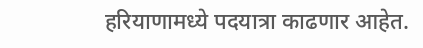हरियाणामध्ये पदयात्रा काढणार आहेत.